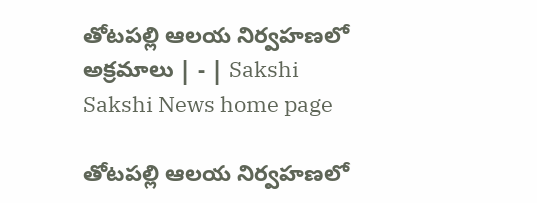తోటపల్లి ఆలయ నిర్వహణలో అక్రమాలు | - | Sakshi
Sakshi News home page

తోటపల్లి ఆలయ నిర్వహణలో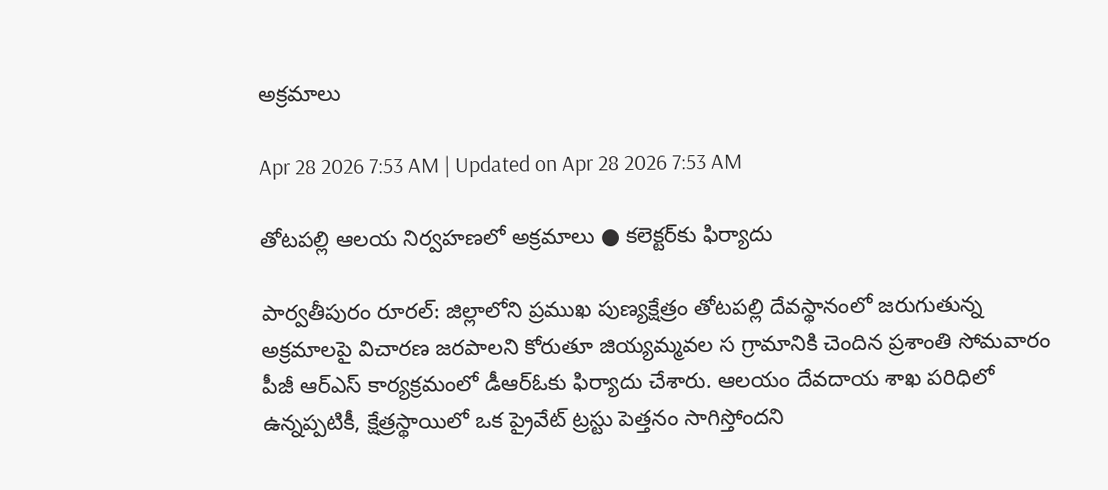అక్రమాలు

Apr 28 2026 7:53 AM | Updated on Apr 28 2026 7:53 AM

తోటపల్లి ఆలయ నిర్వహణలో అక్రమాలు ● కలెక్టర్‌కు ఫిర్యాదు

పార్వతీపురం రూరల్‌: జిల్లాలోని ప్రముఖ పుణ్యక్షేత్రం తోటపల్లి దేవస్థానంలో జరుగుతున్న అక్రమాలపై విచారణ జరపాలని కోరుతూ జియ్యమ్మవల స గ్రామానికి చెందిన ప్రశాంతి సోమవారం పీజీ ఆర్‌ఎస్‌ కార్యక్రమంలో డీఆర్‌ఓకు ఫిర్యాదు చేశారు. ఆలయం దేవదాయ శాఖ పరిధిలో ఉన్నప్పటికీ, క్షేత్రస్థాయిలో ఒక ప్రైవేట్‌ ట్రస్టు పెత్తనం సాగిస్తోందని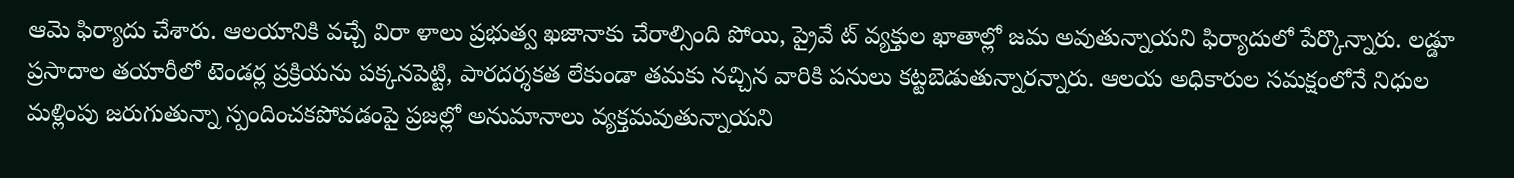ఆమె ఫిర్యాదు చేశారు. ఆలయానికి వచ్చే విరా ళాలు ప్రభుత్వ ఖజానాకు చేరాల్సింది పోయి, ప్రైవే ట్‌ వ్యక్తుల ఖాతాల్లో జమ అవుతున్నాయని ఫిర్యాదులో పేర్కొన్నారు. లడ్డూ ప్రసాదాల తయారీలో టెండర్ల ప్రక్రియను పక్కనపెట్టి, పారదర్శకత లేకుండా తమకు నచ్చిన వారికి పనులు కట్టబెడుతున్నారన్నారు. ఆలయ అధికారుల సమక్షంలోనే నిధుల మళ్లింపు జరుగుతున్నా స్పందించకపోవడంపై ప్రజల్లో అనుమానాలు వ్యక్తమవుతున్నాయని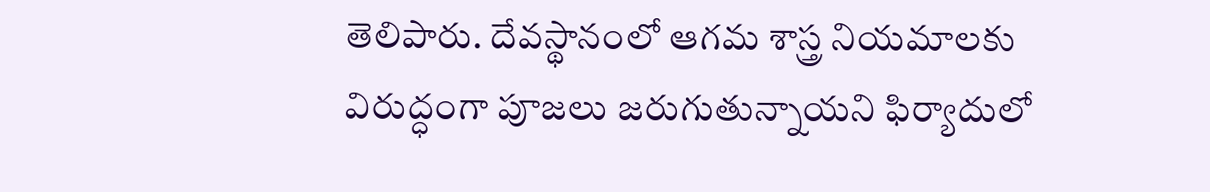తెలిపారు. దేవస్థానంలో ఆగమ శాస్త్ర నియమాలకు విరుద్ధంగా పూజలు జరుగుతున్నాయని ఫిర్యాదులో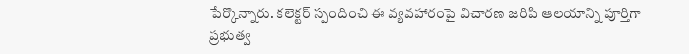పేర్కొన్నారు. కలెక్టర్‌ స్పందించి ఈ వ్యవహారంపై విచారణ జరిపి ఆలయాన్ని పూర్తిగా ప్రభుత్వ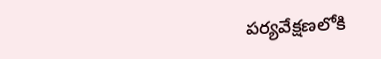పర్యవేక్షణలోకి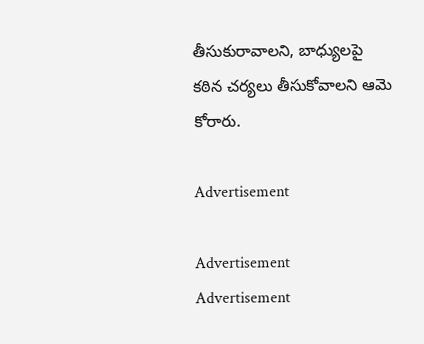తీసుకురావాలని, బాధ్యులపై కఠిన చర్యలు తీసుకోవాలని ఆమె కోరారు.

Advertisement

Advertisement
Advertisement